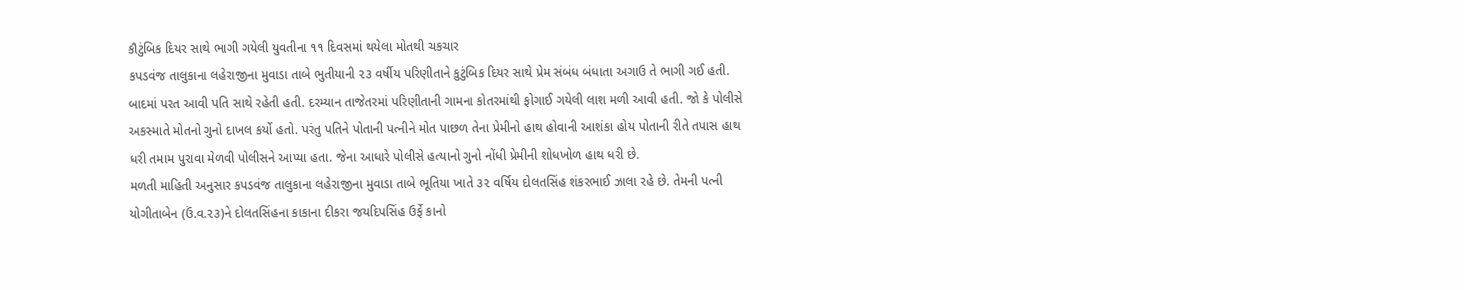કૌટુંબિક દિયર સાથે ભાગી ગયેલી યુવતીના ૧૧ દિવસમાં થયેલા મોતથી ચકચાર
કપડવંજ તાલુકાના લહેરાજીના મુવાડા તાબે ભુતીયાની ૨૩ વર્ષીય પરિણીતાને કુટુંબિક દિયર સાથે પ્રેમ સંબંધ બંધાતા અગાઉ તે ભાગી ગઈ હતી. બાદમાં પરત આવી પતિ સાથે રહેતી હતી. દરમ્યાન તાજેતરમાં પરિણીતાની ગામના કોતરમાંથી ફોગાઈ ગયેલી લાશ મળી આવી હતી. જો કે પોલીસે અકસ્માતે મોતનો ગુનો દાખલ કર્યો હતો. પરંતુ પતિને પોતાની પત્નીને મોત પાછળ તેના પ્રેમીનો હાથ હોવાની આશંકા હોય પોતાની રીતે તપાસ હાથ ધરી તમામ પુરાવા મેળવી પોલીસને આપ્યા હતા. જેના આધારે પોલીસે હત્યાનો ગુનો નોંધી પ્રેમીની શોધખોળ હાથ ધરી છે.
મળતી માહિતી અનુસાર કપડવંજ તાલુકાના લહેરાજીના મુવાડા તાબે ભૂતિયા ખાતે ૩૨ વર્ષિય દોલતસિંહ શંકરભાઈ ઝાલા રહે છે. તેમની પત્ની યોગીતાબેન (ઉં.વ.૨૩)ને દોલતસિંહના કાકાના દીકરા જયદિપસિંહ ઉર્ફે કાનો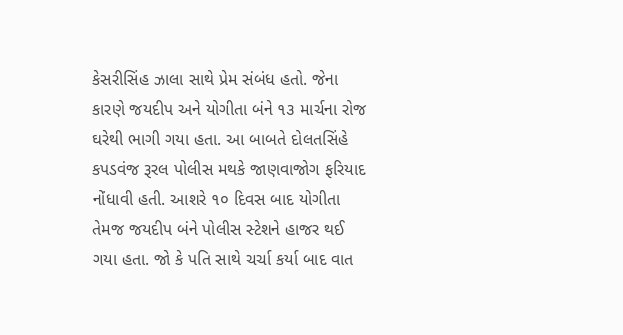કેસરીસિંહ ઝાલા સાથે પ્રેમ સંબંધ હતો. જેના કારણે જયદીપ અને યોગીતા બંને ૧૩ માર્ચના રોજ ઘરેથી ભાગી ગયા હતા. આ બાબતે દોલતસિંહે કપડવંજ રૂરલ પોલીસ મથકે જાણવાજોગ ફરિયાદ નોંધાવી હતી. આશરે ૧૦ દિવસ બાદ યોગીતા તેમજ જયદીપ બંને પોલીસ સ્ટેશને હાજર થઈ ગયા હતા. જો કે પતિ સાથે ચર્ચા કર્યા બાદ વાત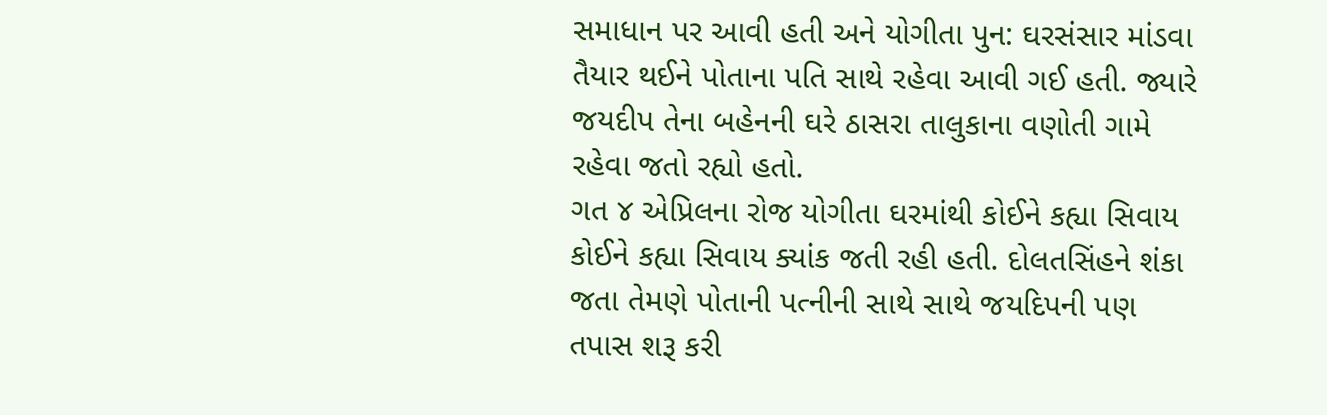સમાધાન પર આવી હતી અને યોગીતા પુન: ઘરસંસાર માંડવા તૈયાર થઈને પોતાના પતિ સાથે રહેવા આવી ગઈ હતી. જ્યારે જયદીપ તેના બહેનની ઘરે ઠાસરા તાલુકાના વણોતી ગામે રહેવા જતો રહ્યો હતો.
ગત ૪ એપ્રિલના રોજ યોગીતા ઘરમાંથી કોઈને કહ્યા સિવાય કોઈને કહ્યા સિવાય ક્યાંક જતી રહી હતી. દોલતસિંહને શંકા જતા તેમણે પોતાની પત્નીની સાથે સાથે જયદિપની પણ તપાસ શરૂ કરી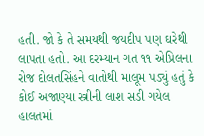હતી. જો કે તે સમયથી જયદીપ પણ ઘરેથી લાપતા હતો. આ દરમ્યાન ગત ૧૧ એપ્રિલના રોજ દોલતસિંહને વાતોથી માલૂમ પડ્યું હતું કે કોઈ અજાણ્યા સ્ત્રીની લાશ સડી ગયેલ હાલતમાં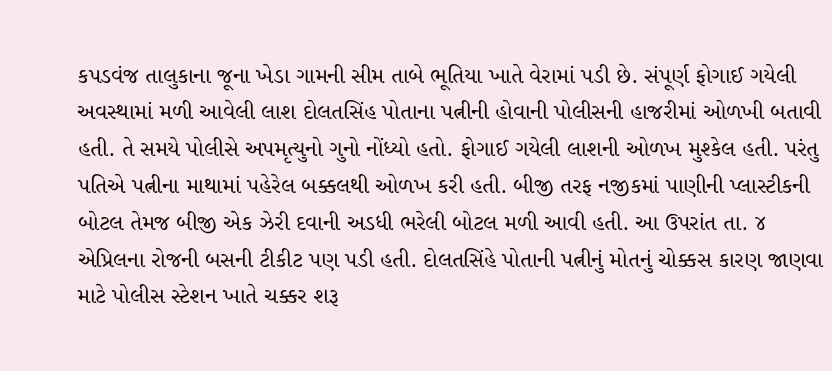કપડવંજ તાલુકાના જૂના ખેડા ગામની સીમ તાબે ભૂતિયા ખાતે વેરામાં પડી છે. સંપૂર્ણ ફોગાઈ ગયેલી અવસ્થામાં મળી આવેલી લાશ દોલતસિંહ પોતાના પત્નીની હોવાની પોલીસની હાજરીમાં ઓળખી બતાવી હતી. તે સમયે પોલીસે અપમૃત્યુનો ગુનો નોંધ્યો હતો. ફોગાઈ ગયેલી લાશની ઓળખ મુશ્કેલ હતી. પરંતુ પતિએ પત્નીના માથામાં પહેરેલ બક્કલથી ઓળખ કરી હતી. બીજી તરફ નજીકમાં પાણીની પ્લાસ્ટીકની બોટલ તેમજ બીજી એક ઝેરી દવાની અડધી ભરેલી બોટલ મળી આવી હતી. આ ઉપરાંત તા. ૪ એપ્રિલના રોજની બસની ટીકીટ પણ પડી હતી. દોલતસિંહે પોતાની પત્નીનું મોતનું ચોક્કસ કારણ જાણવા માટે પોલીસ સ્ટેશન ખાતે ચક્કર શરૂ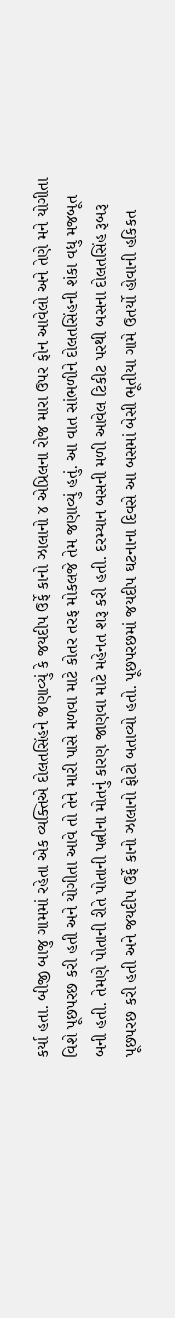કર્યા હતા. બીજી બાજુ ગામમાં રહેતા એક વ્યક્તિએ દોલતસિંહને જણાવ્યું કે જયદીપ ઉર્ફે કાનો ઝાલાનો ૪ એપ્રિલના રોજ મારા ઉપર ફોન આવેલો અને તેણે મને યોગીતા વિશે પૂછપરછ કરી હતી અને યોગીતા આવે તો તેને મારી પાસે મળવા માટે કોતર તરફ મોકલજે તેમ જણાવ્યું હતું. આ વાત સાંભળીને દોલતસિંહની શંકા વધુ મજબૂત બની હતી. તેમણે પોતાની રીતે પોતાની પત્નીના મોતનું કારણ જાણવા માટે મહેનત શરૂ કરી હતી. દરમ્યાન બસની મળી આવેલ ટિકીટ પરથી બસના દોલતસિંહ રૂબરૂ પૂછપરછ કરી હતી અને જયદીપ ઉર્ફે કાનો ઝાલાનો ફોટો બતાવ્યો હતો. પૂછપરછમાં જયદીપ ઘટનાના દિવસે આ બસમાં બેસી ભૂતીયા ગામે ઉતર્યો હોવાની હકિકત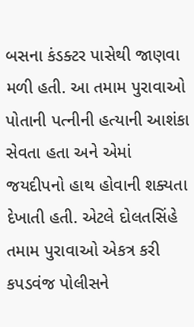બસના કંડક્ટર પાસેથી જાણવા મળી હતી. આ તમામ પુરાવાઓ પોતાની પત્નીની હત્યાની આશંકા સેવતા હતા અને એમાં જયદીપનો હાથ હોવાની શક્યતા દેખાતી હતી. એટલે દોલતસિંહે તમામ પુરાવાઓ એકત્ર કરી કપડવંજ પોલીસને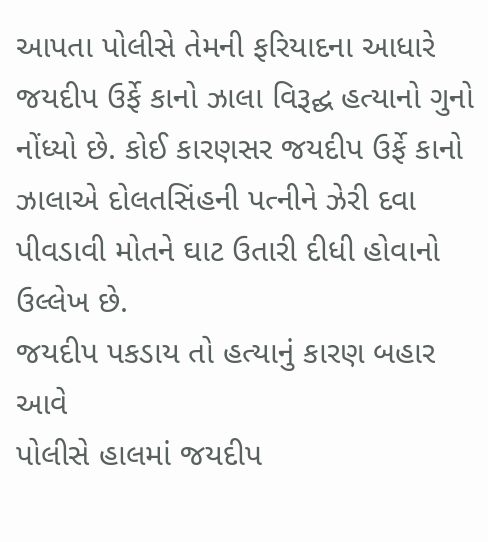આપતા પોલીસે તેમની ફરિયાદના આધારે જયદીપ ઉર્ફે કાનો ઝાલા વિરૂદ્ઘ હત્યાનો ગુનો નોંધ્યો છે. કોઈ કારણસર જયદીપ ઉર્ફે કાનો ઝાલાએ દોલતસિંહની પત્નીને ઝેરી દવા પીવડાવી મોતને ઘાટ ઉતારી દીધી હોવાનો ઉલ્લેખ છે.
જયદીપ પકડાય તો હત્યાનું કારણ બહાર આવે
પોલીસે હાલમાં જયદીપ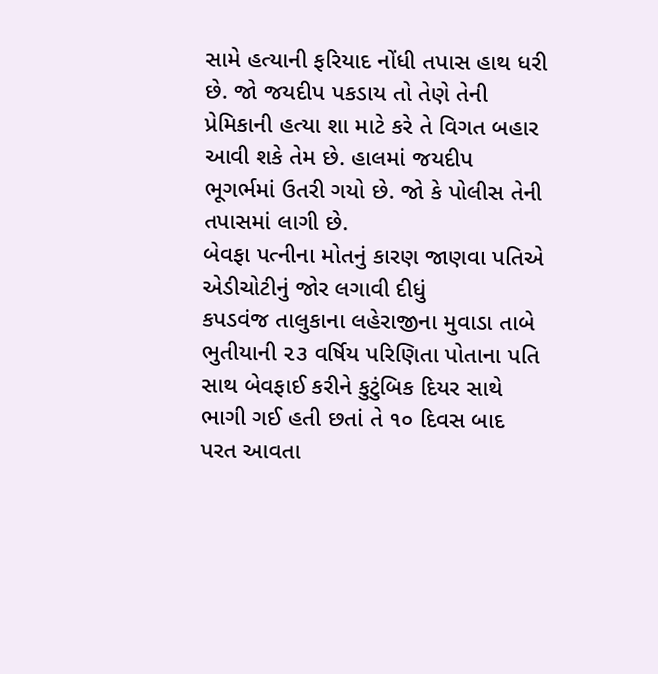સામે હત્યાની ફરિયાદ નોંધી તપાસ હાથ ધરી છે. જો જયદીપ પકડાય તો તેણે તેની પ્રેમિકાની હત્યા શા માટે કરે તે વિગત બહાર આવી શકે તેમ છે. હાલમાં જયદીપ ભૂગર્ભમાં ઉતરી ગયો છે. જો કે પોલીસ તેની તપાસમાં લાગી છે.
બેવફા પત્નીના મોતનું કારણ જાણવા પતિએ એડીચોટીનું જોર લગાવી દીધું
કપડવંજ તાલુકાના લહેરાજીના મુવાડા તાબે ભુતીયાની ૨૩ વર્ષિય પરિણિતા પોતાના પતિ સાથ બેવફાઈ કરીને કુટુંબિક દિયર સાથે ભાગી ગઈ હતી છતાં તે ૧૦ દિવસ બાદ પરત આવતા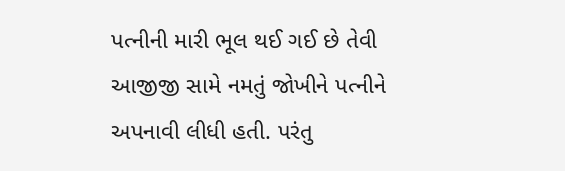પત્નીની મારી ભૂલ થઈ ગઈ છે તેવી આજીજી સામે નમતું જોખીને પત્નીને અપનાવી લીધી હતી. પરંતુ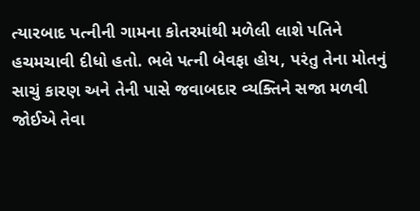ત્યારબાદ પત્નીની ગામના કોતરમાંથી મળેલી લાશે પતિને હચમચાવી દીધો હતો. ભલે પત્ની બેવફા હોય, પરંતુ તેના મોતનું સાચું કારણ અને તેની પાસે જવાબદાર વ્યક્તિને સજા મળવી જોઈએ તેવા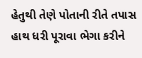હેતુથી તેણે પોતાની રીતે તપાસ હાથ ધરી પૂરાવા ભેગા કરીને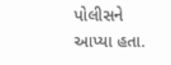પોલીસને આપ્યા હતા.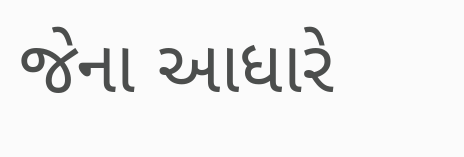જેના આધારે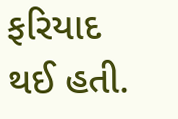ફરિયાદ થઈ હતી.